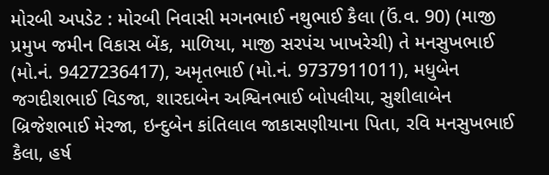મોરબી અપડેટ : મોરબી નિવાસી મગનભાઈ નથુભાઈ કૈલા (ઉં.વ. 90) (માજી પ્રમુખ જમીન વિકાસ બેંક, માળિયા, માજી સરપંચ ખાખરેચી) તે મનસુખભાઈ (મો.નં. 9427236417), અમૃતભાઈ (મો.નં. 9737911011), મધુબેન જગદીશભાઈ વિડજા, શારદાબેન અશ્વિનભાઈ બોપલીયા, સુશીલાબેન બ્રિજેશભાઈ મેરજા, ઇન્દુબેન કાંતિલાલ જાકાસણીયાના પિતા, રવિ મનસુખભાઈ કૈલા, હર્ષ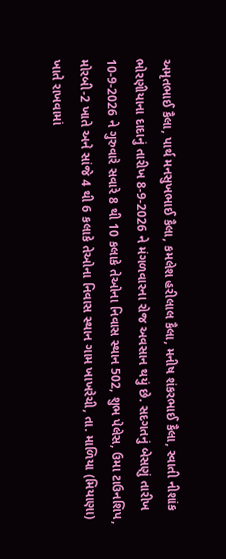અમૃતભાઈ કૈલા, પાર્થ મનસુખભાઈ કૈલા, કમલેશ હરીલાલ કૈલા, મનીષ શંકરભાઈ કૈલા, સ્વાતી નીશાંક ભોરણીયાના દાદાનું તારીખ 8-9-2026 ને મંગળવારના રોજ અવસાન થયું છે. સદગતનું બેસણું તારીખ 10-9-2026 ને ગુરુવારે સવારે 8 થી 10 કલાકે તેઓના નિવાસ સ્થાન 502, શુભ પેલેસ, ઉમા ટાઉનશિપ, મોરબી-2 ખાતે અને સાંજે 4 થી 6 કલાકે તેઓના નિવાસ સ્થાન ગામ ખાખરેચી, તા. માળિયા (મિયાણા) ખાતે રાખવામાં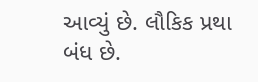આવ્યું છે. લૌકિક પ્રથા બંધ છે.